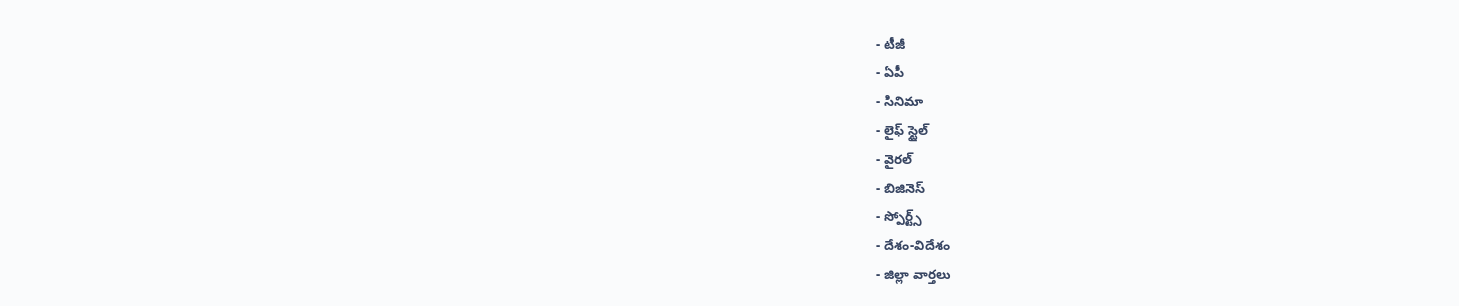- టీజీ
- ఏపీ
- సినిమా
- లైఫ్ స్టైల్
- వైరల్
- బిజినెస్
- స్పోర్ట్స్
- దేశం-విదేశం
- జిల్లా వార్తలు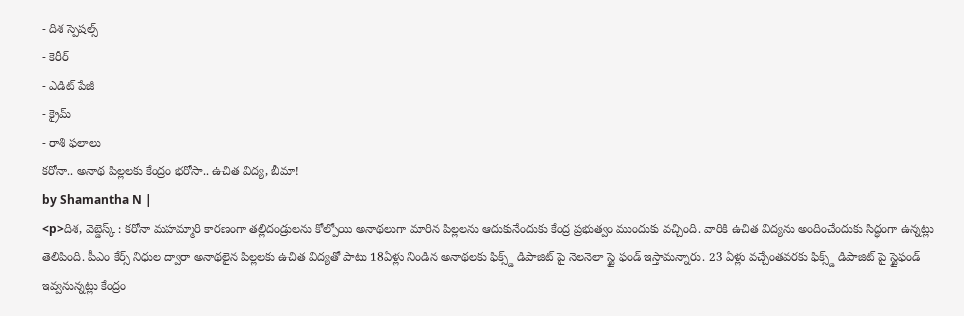- దిశ స్పెషల్స్
- కెరీర్
- ఎడిట్ పేజీ
- క్రైమ్
- రాశి ఫలాలు
కరోనా.. అనాథ పిల్లలకు కేంద్రం భరోసా.. ఉచిత విద్య, బీమా!
by Shamantha N |
<p>దిశ, వెబ్డెస్క్ : కరోనా మహమ్మారి కారణంగా తల్లిదండ్రులను కోల్పోయి అనాథలుగా మారిన పిల్లలను ఆదుకునేందుకు కేంద్ర ప్రభుత్వం ముందుకు వచ్చింది. వారికి ఉచిత విద్యను అందించేందుకు సిద్ధంగా ఉన్నట్లు తెలిపింది. పీఎం కేర్స్ నిధుల ద్వారా అనాథలైన పిల్లలకు ఉచిత విద్యతో పాటు 18ఏళ్లు నిండిన అనాథలకు ఫిక్స్డ్ డిపాజిట్ పై నెలనెలా స్టై ఫండ్ ఇస్తామన్నారు. 23 ఏళ్లు వచ్చేంతవరకు ఫిక్స్డ్ డిపాజిట్ పై స్టైఫండ్ ఇవ్వనున్నట్లు కేంద్రం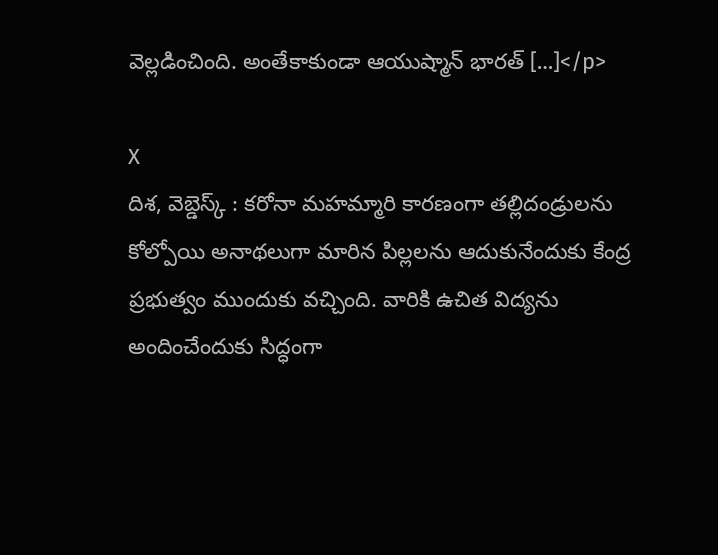వెల్లడించింది. అంతేకాకుండా ఆయుష్మాన్ భారత్ […]</p>

X
దిశ, వెబ్డెస్క్ : కరోనా మహమ్మారి కారణంగా తల్లిదండ్రులను కోల్పోయి అనాథలుగా మారిన పిల్లలను ఆదుకునేందుకు కేంద్ర ప్రభుత్వం ముందుకు వచ్చింది. వారికి ఉచిత విద్యను అందించేందుకు సిద్ధంగా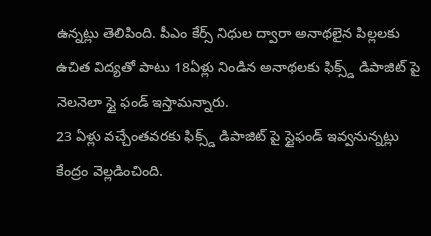ఉన్నట్లు తెలిపింది. పీఎం కేర్స్ నిధుల ద్వారా అనాథలైన పిల్లలకు ఉచిత విద్యతో పాటు 18ఏళ్లు నిండిన అనాథలకు ఫిక్స్డ్ డిపాజిట్ పై నెలనెలా స్టై ఫండ్ ఇస్తామన్నారు.
23 ఏళ్లు వచ్చేంతవరకు ఫిక్స్డ్ డిపాజిట్ పై స్టైఫండ్ ఇవ్వనున్నట్లు కేంద్రం వెల్లడించింది.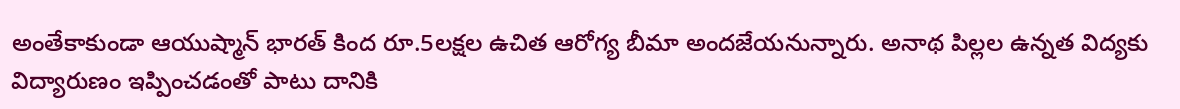అంతేకాకుండా ఆయుష్మాన్ భారత్ కింద రూ.5లక్షల ఉచిత ఆరోగ్య బీమా అందజేయనున్నారు. అనాథ పిల్లల ఉన్నత విద్యకు విద్యారుణం ఇప్పించడంతో పాటు దానికి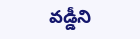వడ్డీని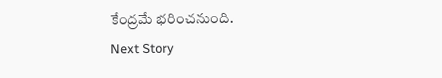కేంద్రమే భరించనుంది.
Next Story